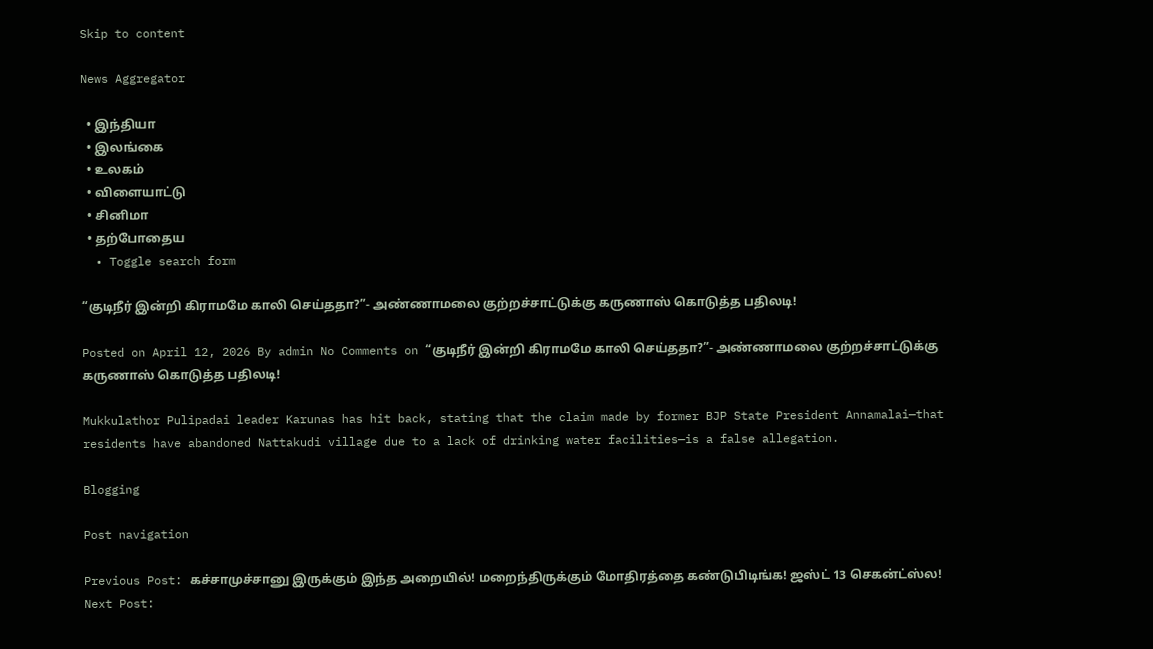Skip to content

News Aggregator

  • இந்தியா
  • இலங்கை
  • உலகம்
  • விளையாட்டு
  • சினிமா
  • தற்போதைய
  • Toggle search form

“குடிநீர் இன்றி கிராமமே காலி செய்ததா?”- அண்ணாமலை குற்றச்சாட்டுக்கு கருணாஸ் கொடுத்த பதிலடி!

Posted on April 12, 2026 By admin No Comments on “குடிநீர் இன்றி கிராமமே காலி செய்ததா?”- அண்ணாமலை குற்றச்சாட்டுக்கு கருணாஸ் கொடுத்த பதிலடி!

Mukkulathor Pulipadai leader Karunas has hit back, stating that the claim made by former BJP State President Annamalai—that residents have abandoned Nattakudi village due to a lack of drinking water facilities—is a false allegation.

Blogging

Post navigation

Previous Post: கச்சாமுச்சானு இருக்கும் இந்த அறையில்! மறைந்திருக்கும் மோதிரத்தை கண்டுபிடிங்க! ஜஸ்ட் 13 செகன்ட்ஸ்ல!
Next Post: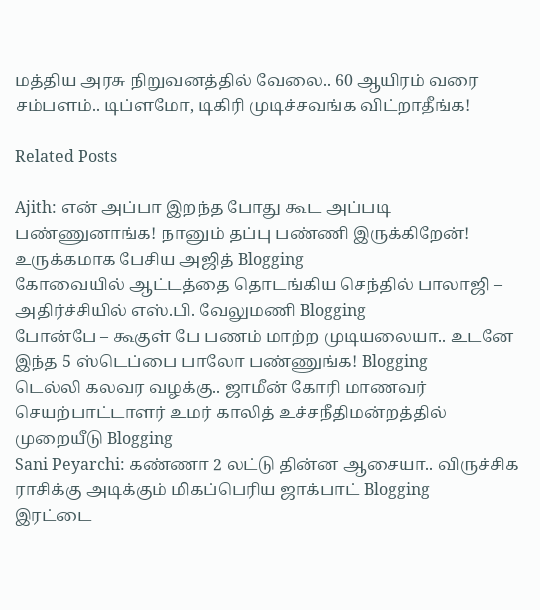மத்திய அரசு நிறுவனத்தில் வேலை.. 60 ஆயிரம் வரை சம்பளம்.. டிப்ளமோ, டிகிரி முடிச்சவங்க விட்றாதீங்க!

Related Posts

Ajith: என் அப்பா இறந்த போது கூட அப்படி பண்ணுனாங்க! நானும் தப்பு பண்ணி இருக்கிறேன்! உருக்கமாக பேசிய அஜித் Blogging
கோவையில் ஆட்டத்தை தொடங்கிய செந்தில் பாலாஜி – அதிர்ச்சியில் எஸ்.பி. வேலுமணி Blogging
போன்பே – கூகுள் பே பணம் மாற்ற முடியலையா.. உடனே இந்த 5 ஸ்டெப்பை பாலோ பண்ணுங்க! Blogging
டெல்லி கலவர வழக்கு.. ஜாமீன் கோரி மாணவர் செயற்பாட்டாளர் உமர் காலித் உச்சநீதிமன்றத்தில் முறையீடு Blogging
Sani Peyarchi: கண்ணா 2 லட்டு தின்ன ஆசையா.. விருச்சிக ராசிக்கு அடிக்கும் மிகப்பெரிய ஜாக்பாட் Blogging
இரட்டை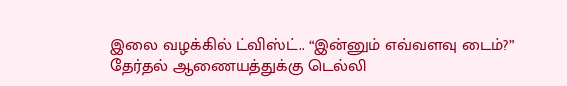இலை வழக்கில் ட்விஸ்ட்.. “இன்னும் எவ்வளவு டைம்?” தேர்தல் ஆணையத்துக்கு டெல்லி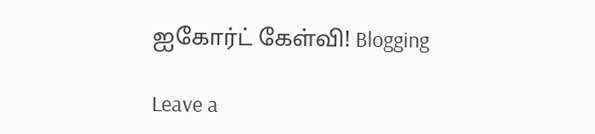ஐகோர்ட் கேள்வி! Blogging

Leave a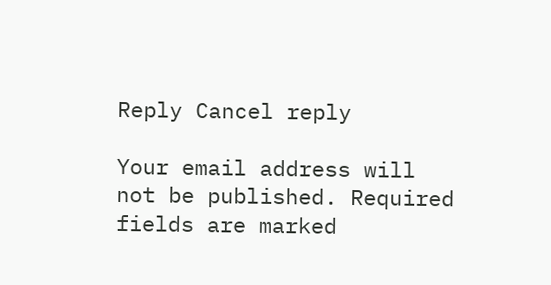Reply Cancel reply

Your email address will not be published. Required fields are marked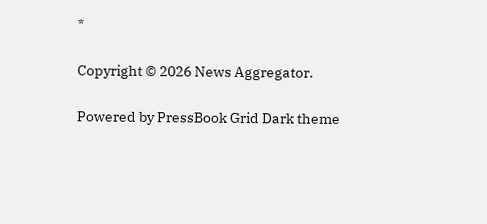*

Copyright © 2026 News Aggregator.

Powered by PressBook Grid Dark theme